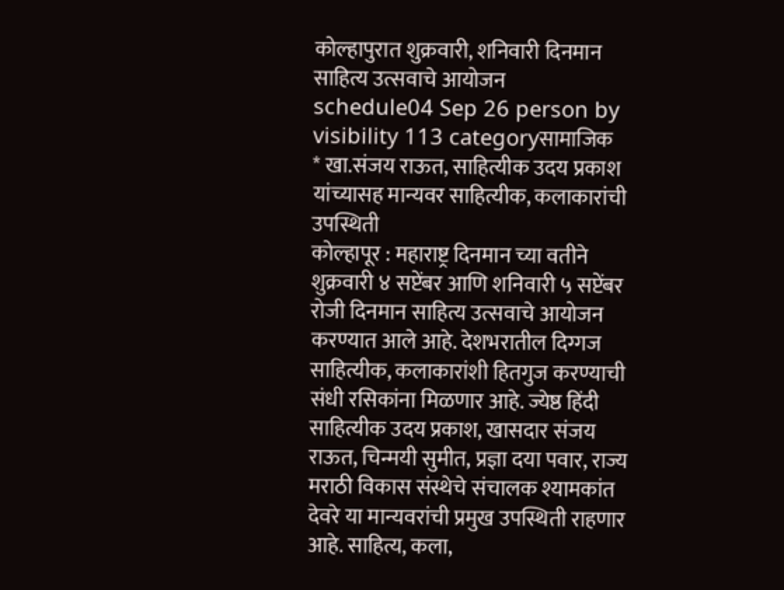कोल्हापुरात शुक्रवारी, शनिवारी दिनमान साहित्य उत्सवाचे आयोजन
schedule04 Sep 26 person by visibility 113 categoryसामाजिक
* खा.संजय राऊत, साहित्यीक उदय प्रकाश यांच्यासह मान्यवर साहित्यीक, कलाकारांची उपस्थिती
कोल्हापूर : महाराष्ट्र दिनमान च्या वतीने शुक्रवारी ४ सप्टेंबर आणि शनिवारी ५ सप्टेंबर रोजी दिनमान साहित्य उत्सवाचे आयोजन करण्यात आले आहे. देशभरातील दिग्गज साहित्यीक, कलाकारांशी हितगुज करण्याची संधी रसिकांना मिळणार आहे. ज्येष्ठ हिंदी साहित्यीक उदय प्रकाश, खासदार संजय राऊत, चिन्मयी सुमीत, प्रज्ञा दया पवार, राज्य मराठी विकास संस्थेचे संचालक श्यामकांत देवरे या मान्यवरांची प्रमुख उपस्थिती राहणार आहे. साहित्य, कला,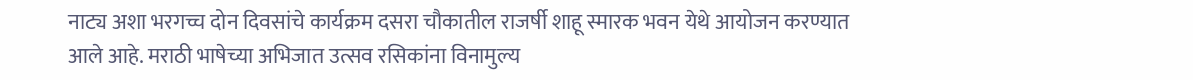नाट्य अशा भरगच्च दोन दिवसांचे कार्यक्रम दसरा चौकातील राजर्षी शाहू स्मारक भवन येथे आयोजन करण्यात आले आहे. मराठी भाषेच्या अभिजात उत्सव रसिकांना विनामुल्य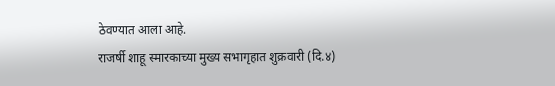ठेवण्यात आला आहे.
राजर्षी शाहू स्मारकाच्या मुख्य सभागृहात शुक्रवारी (दि.४)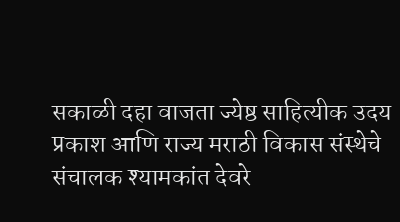सकाळी दहा वाजता ज्येष्ठ साहित्यीक उदय प्रकाश आणि राज्य मराठी विकास संस्थेचे संचालक श्यामकांत देवरे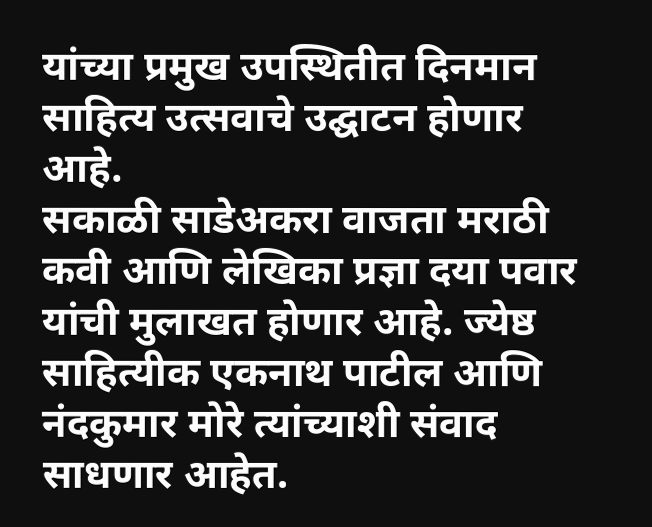यांच्या प्रमुख उपस्थितीत दिनमान साहित्य उत्सवाचे उद्घाटन होणार आहे.
सकाळी साडेअकरा वाजता मराठी कवी आणि लेखिका प्रज्ञा दया पवार यांची मुलाखत होणार आहे. ज्येष्ठ साहित्यीक एकनाथ पाटील आणि नंदकुमार मोरे त्यांच्याशी संवाद साधणार आहेत.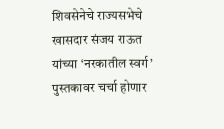शिवसेनेचे राज्यसभेचे खासदार संजय राऊत यांच्या ‘नरकातील स्वर्ग’ पुस्तकावर चर्चा होणार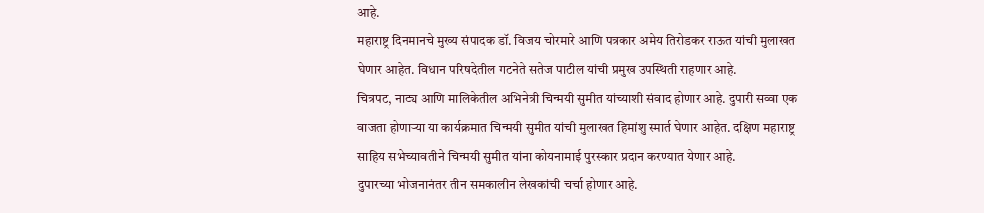आहे.
महाराष्ट्र दिनमानचे मुख्य संपादक डॉ. विजय चोरमारे आणि पत्रकार अमेय तिरोडकर राऊत यांची मुलाखत घेणार आहेत. विधान परिषदेतील गटनेते सतेज पाटील यांची प्रमुख उपस्थिती राहणार आहे.
चित्रपट, नाट्य आणि मालिकेतील अभिनेत्री चिन्मयी सुमीत यांच्याशी संवाद होणार आहे. दुपारी सव्वा एक वाजता होणाऱ्या या कार्यक्रमात चिन्मयी सुमीत यांची मुलाखत हिमांशु स्मार्त घेणार आहेत. दक्षिण महाराष्ट्र साहिय सभेच्यावतीने चिन्मयी सुमीत यांना कोयनामाई पुरस्कार प्रदान करण्यात येणार आहे.
दुपारच्या भोजनानंतर तीन समकालीन लेखकांची चर्चा होणार आहे.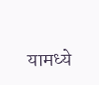यामध्ये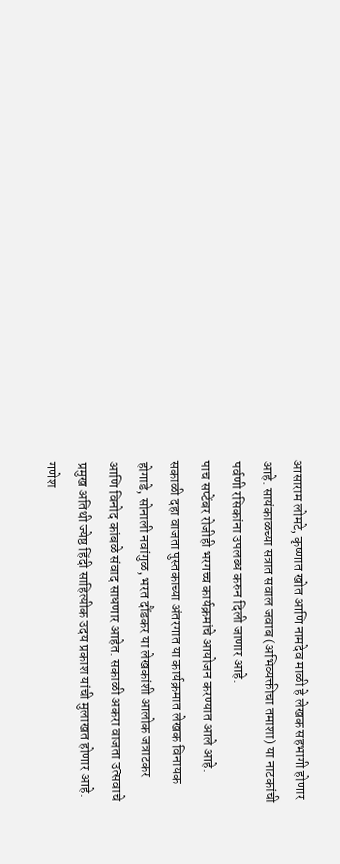आसाराम लोमटे, कृष्णात खोत आणि नामदेव माळी हे लेखक सहभागी होणार आहे. सायंकाळच्या सत्रात सवाल जवाब (अभिव्यक्तीचा तमाशा) या नाटकांची पर्वणी रसिकांना उपलब्ध करुन दिली जाणार आहे.
पाच सप्टेंबर रोजीही भरगच्च कार्यक्रमांचे आयोजन करण्यात आले आहे. सकाळी दहा वाजता पुस्तकाच्या अंतरगात या कार्यक्रमात लेखक विनायक होगाडे, सोनाली नवांगुळ, भरत दौंडकर या लेखकांशी आलोक जत्राटकर आणि विनोद कांबळे संवाद साधणार आहेत. सकाळी अकरा वाजता उत्सवाचे प्रमुख अतिथी ज्येष्ठ हिंदी साहित्यीक उदय प्रकाश यांची मुलाखत होणार आहे. गणेश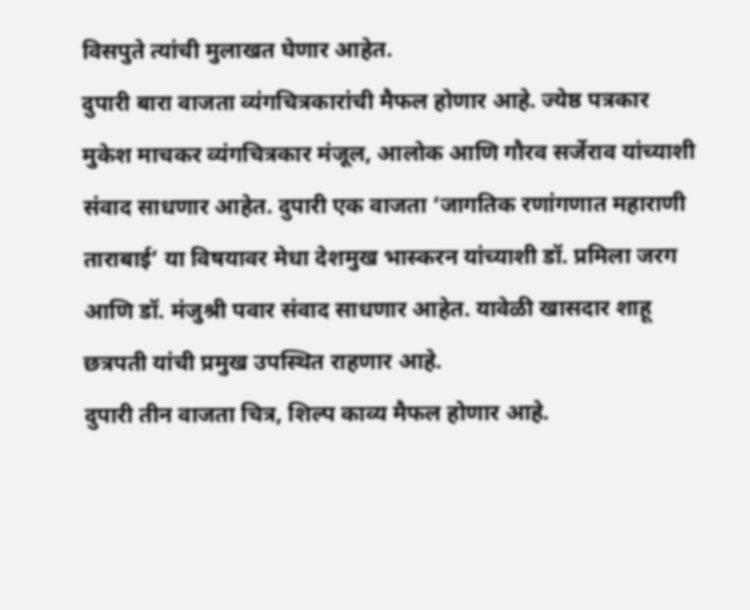विसपुते त्यांची मुलाखत घेणार आहेत.
दुपारी बारा वाजता व्यंगचित्रकारांची मैफल होणार आहे. ज्येष्ठ पत्रकार मुकेश माचकर व्यंगचित्रकार मंजूल, आलोक आणि गौरव सर्जेराव यांच्याशी संवाद साधणार आहेत. दुपारी एक वाजता ‘जागतिक रणांगणात महाराणी ताराबाई’ या विषयावर मेधा देशमुख भास्करन यांच्याशी डॉ. प्रमिला जरग आणि डॉ. मंजुश्री पवार संवाद साधणार आहेत. यावेळी खासदार शाहू छत्रपती यांची प्रमुख उपस्थित राहणार आहे.
दुपारी तीन वाजता चित्र, शिल्प काव्य मैफल होणार आहे.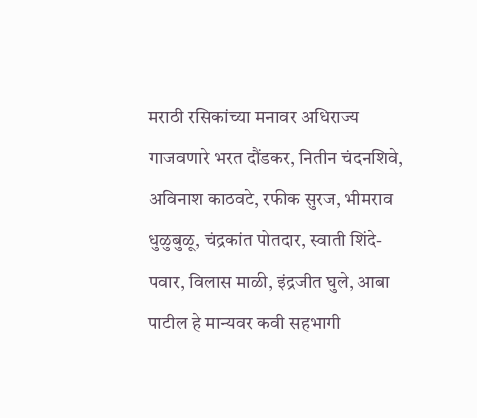मराठी रसिकांच्या मनावर अधिराज्य गाजवणारे भरत दौंडकर, नितीन चंदनशिवे, अविनाश काठवटे, रफीक सुरज, भीमराव धुळुबुळू, चंद्रकांत पोतदार, स्वाती शिंदे-पवार, विलास माळी, इंद्रजीत घुले, आबा पाटील हे मान्यवर कवी सहभागी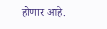होणार आहे.